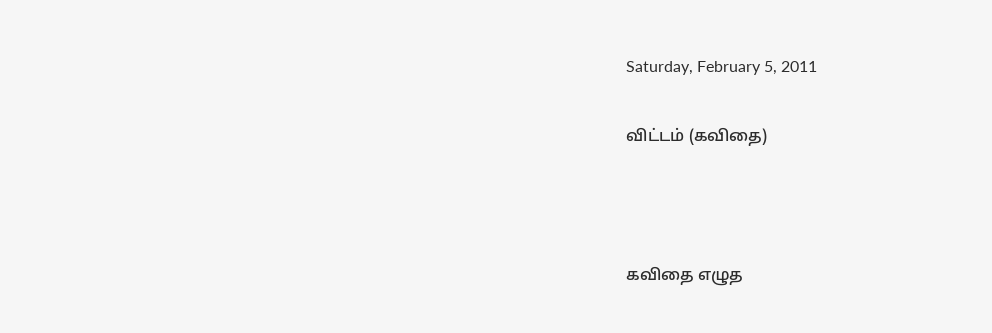Saturday, February 5, 2011

விட்டம் (கவிதை)



கவிதை எழுத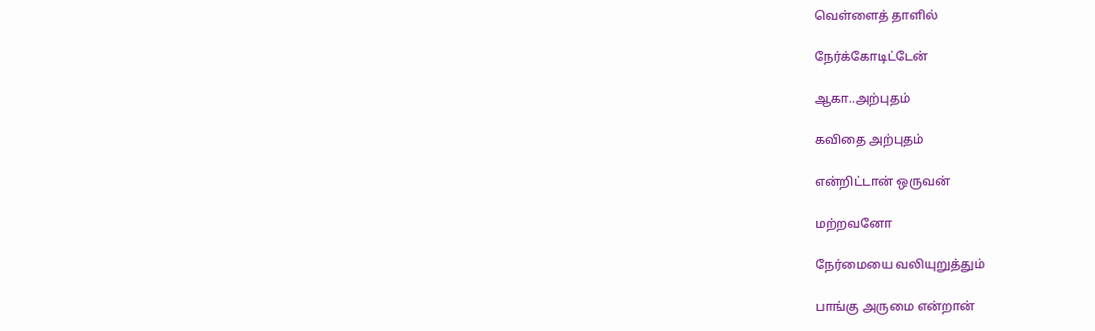வெள்ளைத் தாளில்

நேர்க்கோடிட்டேன்

ஆகா..அற்புதம்

கவிதை அற்புதம்

என்றிட்டான் ஒருவன்

மற்றவனோ

நேர்மையை வலியுறுத்தும்

பாங்கு அருமை என்றான்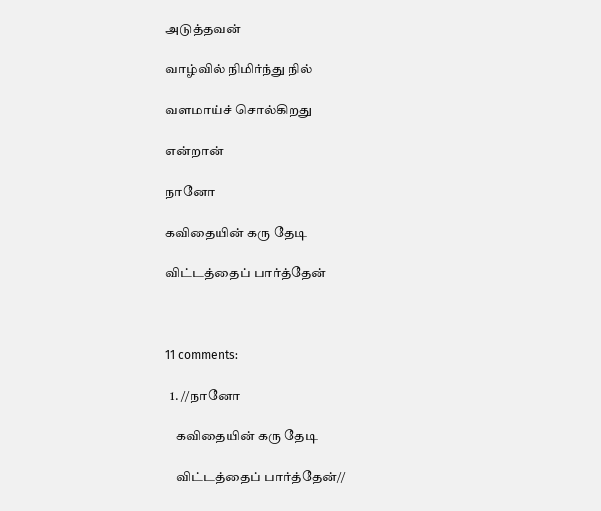அடுத்தவன்

வாழ்வில் நிமிர்ந்து நில்

வளமாய்ச் சொல்கிறது

என்றான்

நானோ

கவிதையின் கரு தேடி

விட்டத்தைப் பார்த்தேன்



11 comments:

  1. //நானோ

    கவிதையின் கரு தேடி

    விட்டத்தைப் பார்த்தேன்//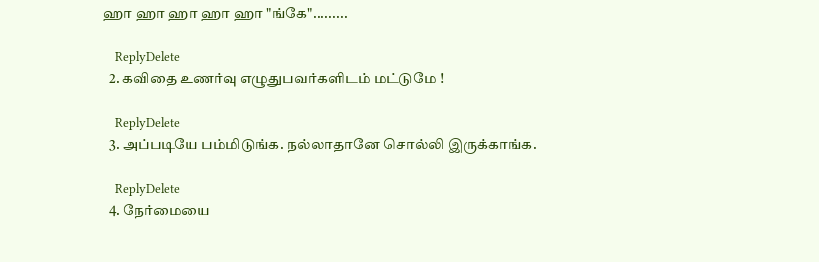ஹா ஹா ஹா ஹா ஹா "ங்கே".........

    ReplyDelete
  2. கவிதை உணர்வு எழுதுபவர்களிடம் மட்டுமே !

    ReplyDelete
  3. அப்படியே பம்மிடுங்க. நல்லாதானே சொல்லி இருக்காங்க.

    ReplyDelete
  4. நேர்மையை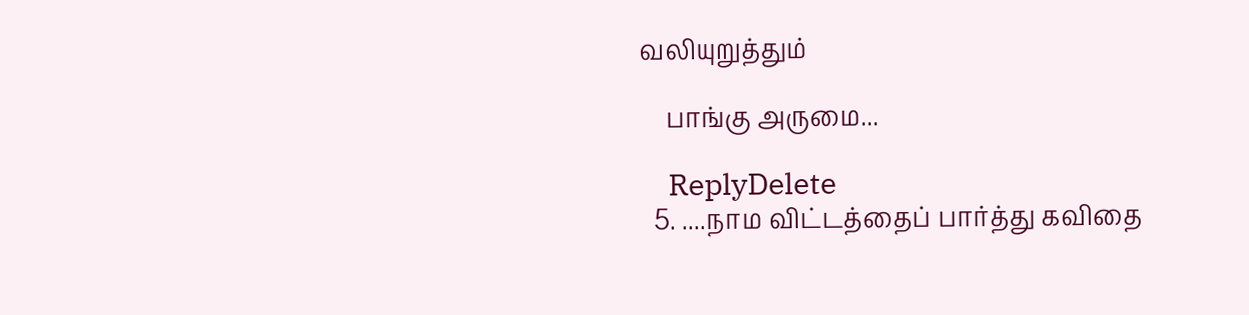வலியுறுத்தும்

    பாங்கு அருமை...

    ReplyDelete
  5. ....நாம விட்டத்தைப் பார்த்து கவிதை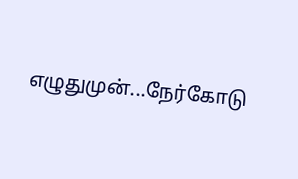எழுதுமுன்...நேர்கோடு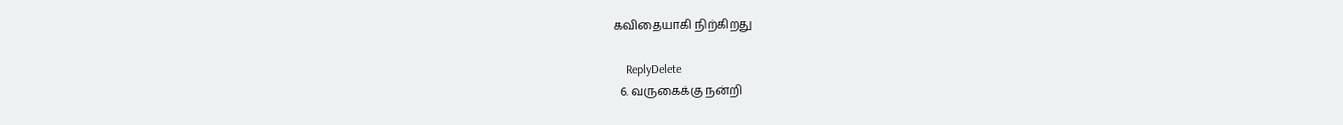கவிதையாகி நிற்கிறது

    ReplyDelete
  6. வருகைக்கு நன்றி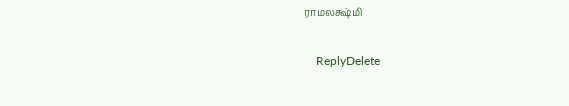ராமலக்ஷ்மி

    ReplyDelete